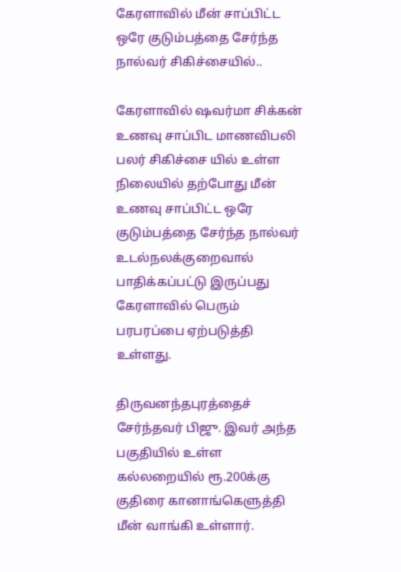கேரளாவில் மீன் சாப்பிட்ட ஒரே குடும்பத்தை சேர்ந்த நால்வர் சிகிச்சையில்..

கேரளாவில் ஷவர்மா சிக்கன் உணவு சாப்பிட மாணவிபலி பலர் சிகிச்சை யில் உள்ள நிலையில் தற்போது மீன் உணவு சாப்பிட்ட ஒரே குடும்பத்தை சேர்ந்த நால்வர் உடல்நலக்குறைவால் பாதிக்கப்பட்டு இருப்பது கேரளாவில் பெரும் பரபரப்பை ஏற்படுத்தி உள்ளது.

திருவனந்தபுரத்தைச் சேர்ந்தவர் பிஜு. இவர் அந்த பகுதியில் உள்ள கல்லறையில் ரூ.200க்கு குதிரை கானாங்கெளுத்தி மீன் வாங்கி உள்ளார்.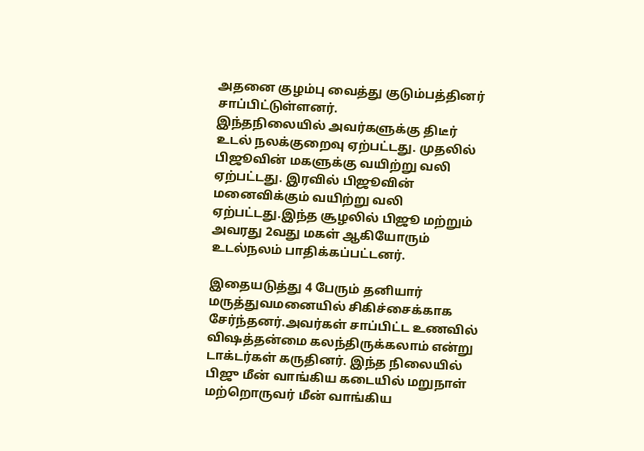அதனை குழம்பு வைத்து குடும்பத்தினர் சாப்பிட்டுள்ளனர்.
இந்தநிலையில் அவர்களுக்கு திடீர் உடல் நலக்குறைவு ஏற்பட்டது. முதலில் பிஜூவின் மகளுக்கு வயிற்று வலி ஏற்பட்டது. இரவில் பிஜூவின் மனைவிக்கும் வயிற்று வலி ஏற்பட்டது.இந்த சூழலில் பிஜூ மற்றும் அவரது 2வது மகள் ஆகியோரும் உடல்நலம் பாதிக்கப்பட்டனர்.

இதையடுத்து 4 பேரும் தனியார் மருத்துவமனையில் சிகிச்சைக்காக சேர்ந்தனர்.அவர்கள் சாப்பிட்ட உணவில் விஷத்தன்மை கலந்திருக்கலாம் என்று டாக்டர்கள் கருதினர். இந்த நிலையில் பிஜு மீன் வாங்கிய கடையில் மறுநாள் மற்றொருவர் மீன் வாங்கிய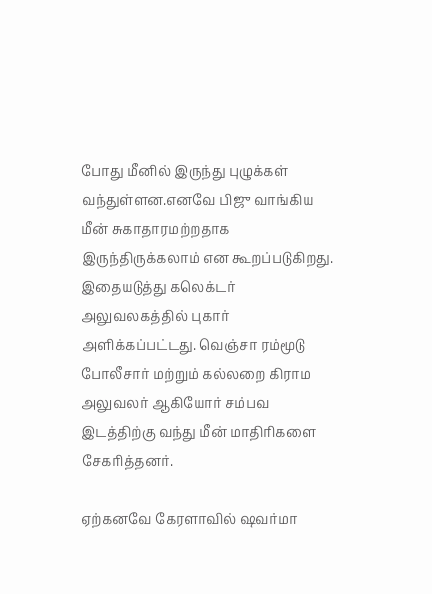போது மீனில் இருந்து புழுக்கள் வந்துள்ளன.எனவே பிஜு வாங்கிய மீன் சுகாதாரமற்றதாக இருந்திருக்கலாம் என கூறப்படுகிறது. இதையடுத்து கலெக்டர் அலுவலகத்தில் புகார் அளிக்கப்பட்டது. வெஞ்சா ரம்மூடு போலீசார் மற்றும் கல்லறை கிராம அலுவலர் ஆகியோர் சம்பவ இடத்திற்கு வந்து மீன் மாதிரிகளை சேகரித்தனர்.

ஏற்கனவே கேரளாவில் ஷவர்மா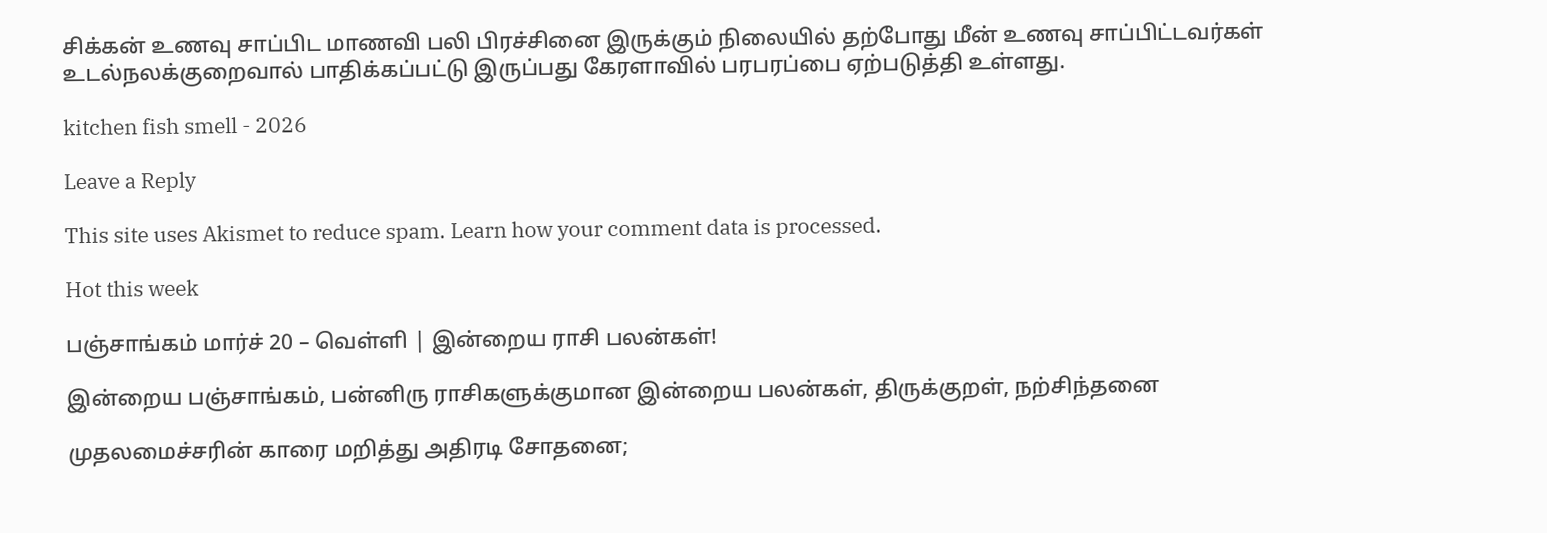சிக்கன் உணவு சாப்பிட மாணவி பலி பிரச்சினை இருக்கும் நிலையில் தற்போது மீன் உணவு சாப்பிட்டவர்கள் உடல்நலக்குறைவால் பாதிக்கப்பட்டு இருப்பது கேரளாவில் பரபரப்பை ஏற்படுத்தி உள்ளது.

kitchen fish smell - 2026

Leave a Reply

This site uses Akismet to reduce spam. Learn how your comment data is processed.

Hot this week

பஞ்சாங்கம் மார்ச் 20 – வெள்ளி | இன்றைய ராசி பலன்கள்!

இன்றைய பஞ்சாங்கம், பன்னிரு ராசிகளுக்குமான இன்றைய பலன்கள், திருக்குறள், நற்சிந்தனை

முதலமைச்சரின் காரை மறித்து அதிரடி சோதனை;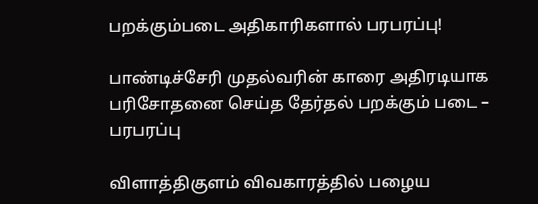பறக்கும்படை அதிகாரிகளால் பரபரப்பு!

பாண்டிச்சேரி முதல்வரின் காரை அதிரடியாக பரிசோதனை செய்த தேர்தல் பறக்கும் படை – பரபரப்பு

விளாத்திகுளம் விவகாரத்தில் பழைய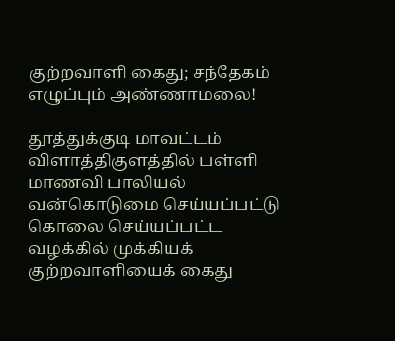குற்றவாளி கைது; சந்தேகம் எழுப்பும் அண்ணாமலை!

தூத்துக்குடி மாவட்டம் விளாத்திகுளத்தில் பள்ளி மாணவி பாலியல் வன்கொடுமை செய்யப்பட்டு கொலை செய்யப்பட்ட வழக்கில் முக்கியக் குற்றவாளியைக் கைது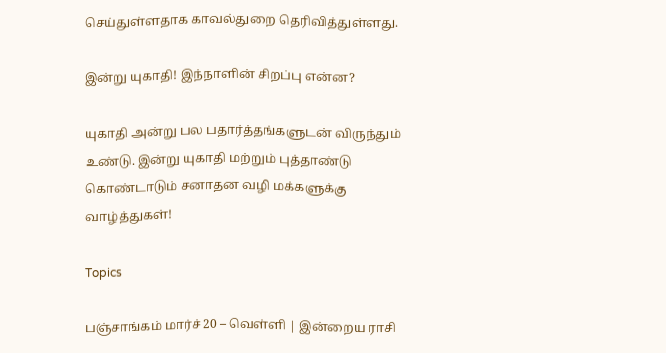செய்துள்ளதாக காவல்துறை தெரிவித்துள்ளது.

இன்று யுகாதி! இந்நாளின் சிறப்பு என்ன?

யுகாதி அன்று பல பதார்த்தங்களுடன் விருந்தும் உண்டு. இன்று யுகாதி மற்றும் புத்தாண்டு கொண்டாடும் சனாதன வழி மக்களுக்கு வாழ்த்துகள்!

Topics

பஞ்சாங்கம் மார்ச் 20 – வெள்ளி | இன்றைய ராசி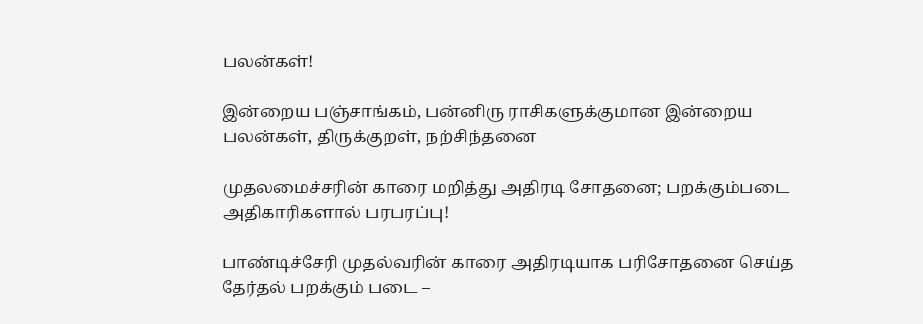பலன்கள்!

இன்றைய பஞ்சாங்கம், பன்னிரு ராசிகளுக்குமான இன்றைய பலன்கள், திருக்குறள், நற்சிந்தனை

முதலமைச்சரின் காரை மறித்து அதிரடி சோதனை; பறக்கும்படை அதிகாரிகளால் பரபரப்பு!

பாண்டிச்சேரி முதல்வரின் காரை அதிரடியாக பரிசோதனை செய்த தேர்தல் பறக்கும் படை –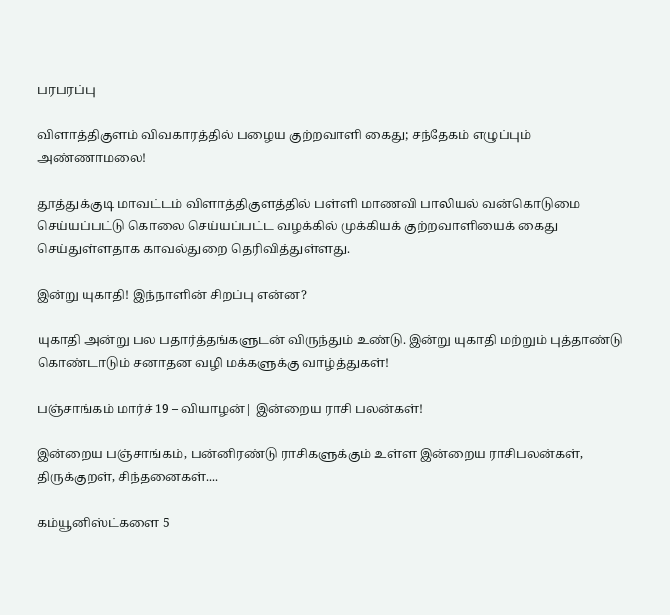பரபரப்பு

விளாத்திகுளம் விவகாரத்தில் பழைய குற்றவாளி கைது; சந்தேகம் எழுப்பும் அண்ணாமலை!

தூத்துக்குடி மாவட்டம் விளாத்திகுளத்தில் பள்ளி மாணவி பாலியல் வன்கொடுமை செய்யப்பட்டு கொலை செய்யப்பட்ட வழக்கில் முக்கியக் குற்றவாளியைக் கைது செய்துள்ளதாக காவல்துறை தெரிவித்துள்ளது.

இன்று யுகாதி! இந்நாளின் சிறப்பு என்ன?

யுகாதி அன்று பல பதார்த்தங்களுடன் விருந்தும் உண்டு. இன்று யுகாதி மற்றும் புத்தாண்டு கொண்டாடும் சனாதன வழி மக்களுக்கு வாழ்த்துகள்!

பஞ்சாங்கம் மார்ச் 19 – வியாழன்| இன்றைய ராசி பலன்கள்!

இன்றைய பஞ்சாங்கம், பன்னிரண்டு ராசிகளுக்கும் உள்ள இன்றைய ராசிபலன்கள், திருக்குறள், சிந்தனைகள்....

கம்யூனிஸ்ட்களை 5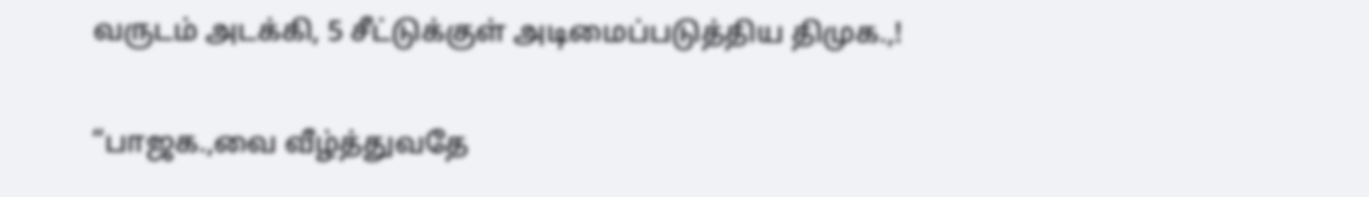வருடம் அடக்கி, 5 சீட்டுக்குள் அடிமைப்படுத்திய திமுக.,!

“பாஜக.,வை வீழ்த்துவதே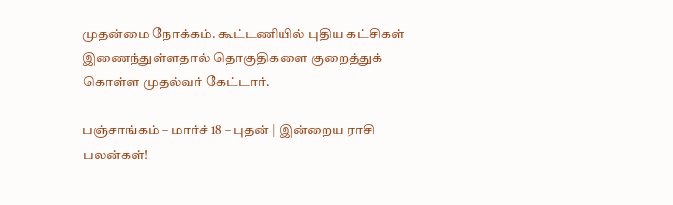முதன்மை நோக்கம். கூட்டணியில் புதிய கட்சிகள் இணைந்துள்ளதால் தொகுதிகளை குறைத்துக் கொள்ள முதல்வர் கேட்டார்.

பஞ்சாங்கம் – மார்ச் 18 – புதன் | இன்றைய ராசி பலன்கள்!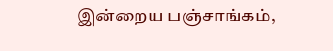இன்றைய பஞ்சாங்கம்,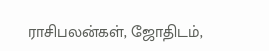ராசிபலன்கள், ஜோதிடம்,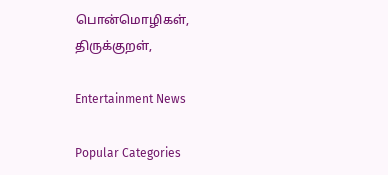பொன்மொழிகள், திருக்குறள்,

Entertainment News

Popular Categories